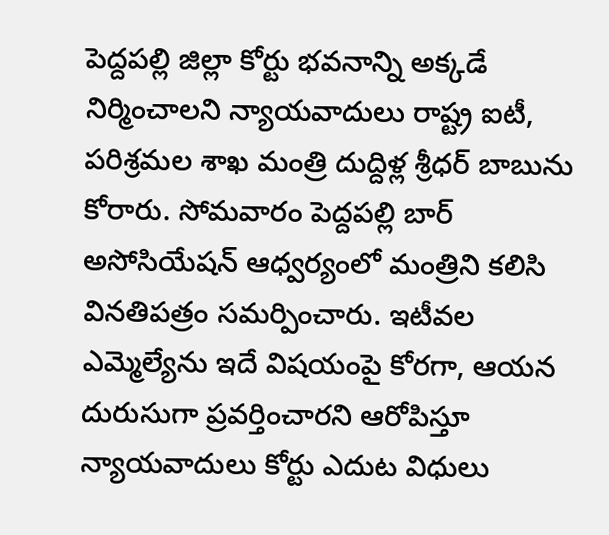పెద్దపల్లి జిల్లా కోర్టు భవనాన్ని అక్కడే నిర్మించాలని న్యాయవాదులు రాష్ట్ర ఐటీ, పరిశ్రమల శాఖ మంత్రి దుద్దిళ్ల శ్రీధర్ బాబును కోరారు. సోమవారం పెద్దపల్లి బార్ అసోసియేషన్ ఆధ్వర్యంలో మంత్రిని కలిసి వినతిపత్రం సమర్పించారు. ఇటీవల ఎమ్మెల్యేను ఇదే విషయంపై కోరగా, ఆయన దురుసుగా ప్రవర్తించారని ఆరోపిస్తూ న్యాయవాదులు కోర్టు ఎదుట విధులు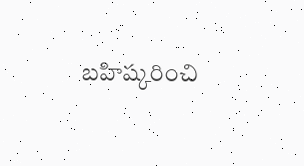బహిష్కరించి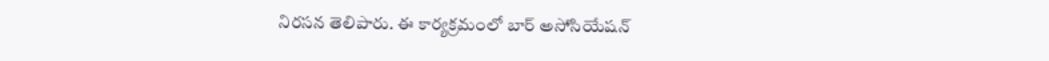నిరసన తెలిపారు. ఈ కార్యక్రమంలో బార్ అసోసియేషన్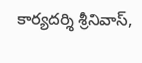కార్యదర్శి శ్రీనివాస్,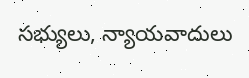సభ్యులు, న్యాయవాదులు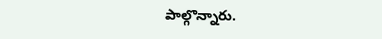పాల్గొన్నారు.